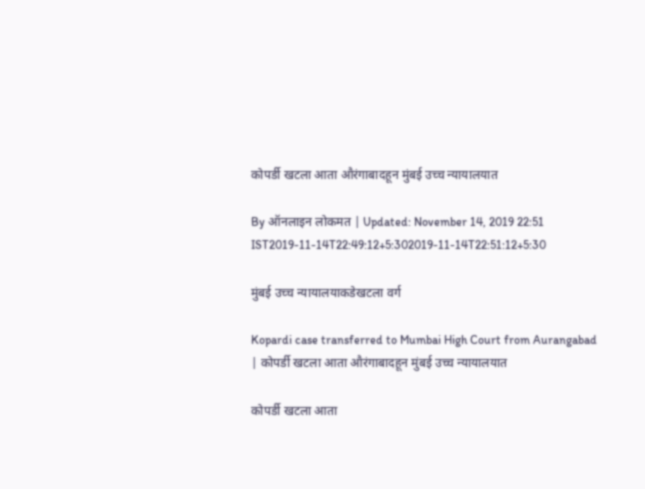कोपर्डी खटला आता औरंगाबादहून मुंबई उच्च न्यायालयात

By ऑनलाइन लोकमत | Updated: November 14, 2019 22:51 IST2019-11-14T22:49:12+5:302019-11-14T22:51:12+5:30

मुंबई उच्च न्यायालयाकडेखटला वर्ग

Kopardi case transferred to Mumbai High Court from Aurangabad | कोपर्डी खटला आता औरंगाबादहून मुंबई उच्च न्यायालयात

कोपर्डी खटला आता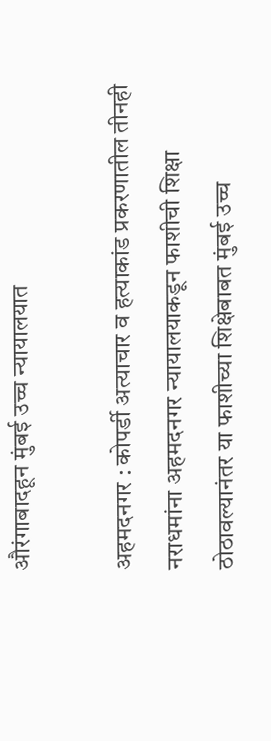औरंगाबादहून मुंबई उच्च न्यायालयात

अहमदनगर : कोपर्डी अत्याचार व हत्याकांड प्रकरणातील तीनही नराधमांना अहमदनगर न्यायालयाकडून फाशीची शिक्षा ठोठावल्यानंतर या फाशीच्या शिक्षेबाबत मुंबई उच्च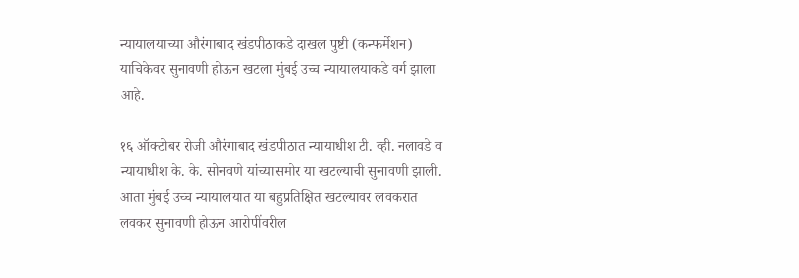न्यायालयाच्या औरंगाबाद खंडपीठाकडे दाखल पुष्टी (कन्फर्मेशन) याचिकेवर सुनावणी होऊन खटला मुंबई उच्च न्यायालयाकडे वर्ग झाला आहे.

१६ ऑक्टोबर रोजी औरंगाबाद खंडपीठात न्यायाधीश टी. व्ही. नलावडे व न्यायाधीश के. के. सोनवणे यांच्यासमोर या खटल्याची सुनावणी झाली. आता मुंबई उच्च न्यायालयात या बहुप्रतिक्षित खटल्यावर लवकरात लवकर सुनावणी होऊन आरोपींवरील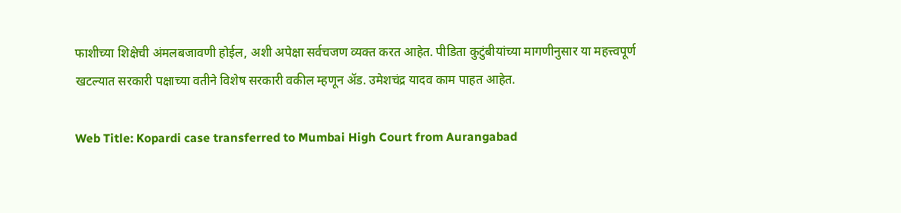फाशीच्या शिक्षेची अंमलबजावणी होईल, अशी अपेक्षा सर्वचजण व्यक्त करत आहेत. पीडिता कुटुंबीयांच्या मागणीनुसार या महत्त्वपूर्ण खटल्यात सरकारी पक्षाच्या वतीने विशेष सरकारी वकील म्हणून अ‍ॅड. उमेशचंद्र यादव काम पाहत आहेत.

Web Title: Kopardi case transferred to Mumbai High Court from Aurangabad